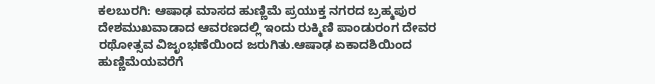ಕಲಬುರಗಿ: ಆಷಾಢ ಮಾಸದ ಹುಣ್ಣಿಮೆ ಪ್ರಯುಕ್ತ ನಗರದ ಬ್ರಹ್ಮಪುರ ದೇಶಮುಖವಾಡಾದ ಆವರಣದಲ್ಲಿ ಇಂದು ರುಕ್ಮಿಣಿ ಪಾಂಡುರಂಗ ದೇವರ ರಥೋತ್ಸವ ವಿಜೃಂಭಣೆಯಿಂದ ಜರುಗಿತು.ಆಷಾಢ ಏಕಾದಶಿಯಿಂದ ಹುಣ್ಣಿಮೆಯವರೆಗೆ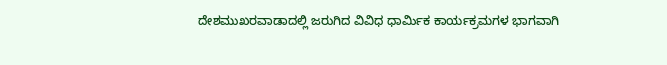ದೇಶಮುಖರವಾಡಾದಲ್ಲಿ ಜರುಗಿದ ವಿವಿಧ ಧಾರ್ಮಿಕ ಕಾರ್ಯಕ್ರಮಗಳ ಭಾಗವಾಗಿ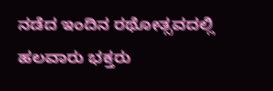ನಡೆದ ಇಂದಿನ ರಥೋತ್ಸವದಲ್ಲಿ ಹಲವಾರು ಭಕ್ತರು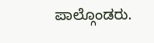ಪಾಲ್ಗೊಂಡರು.